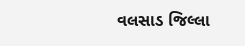વલસાડ જિલ્લા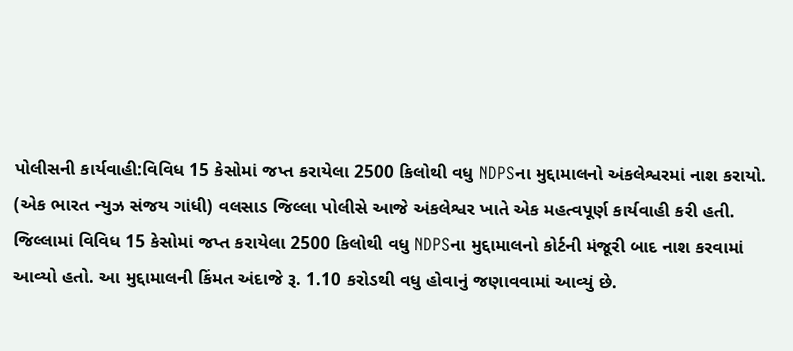પોલીસની કાર્યવાહી:વિવિધ 15 કેસોમાં જપ્ત કરાયેલા 2500 કિલોથી વધુ NDPSના મુદ્દામાલનો અંકલેશ્વરમાં નાશ કરાયો.
(એક ભારત ન્યુઝ સંજય ગાંધી) વલસાડ જિલ્લા પોલીસે આજે અંકલેશ્વર ખાતે એક મહત્વપૂર્ણ કાર્યવાહી કરી હતી. જિલ્લામાં વિવિધ 15 કેસોમાં જપ્ત કરાયેલા 2500 કિલોથી વધુ NDPSના મુદ્દામાલનો કોર્ટની મંજૂરી બાદ નાશ કરવામાં આવ્યો હતો. આ મુદ્દામાલની કિંમત અંદાજે રૂ. 1.10 કરોડથી વધુ હોવાનું જણાવવામાં આવ્યું છે.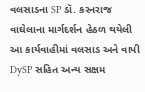વલસાડના SP ડૉ. કરનરાજ વાઘેલાના માર્ગદર્શન હેઠળ થયેલી આ કાર્યવાહીમાં વલસાડ અને વાપી DySP સહિત અન્ય સક્ષમ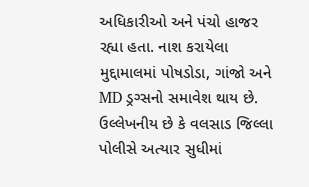અધિકારીઓ અને પંચો હાજર રહ્યા હતા. નાશ કરાયેલા મુદ્દામાલમાં પોષડોડા, ગાંજો અને MD ડ્રગ્સનો સમાવેશ થાય છે.
ઉલ્લેખનીય છે કે વલસાડ જિલ્લા પોલીસે અત્યાર સુધીમાં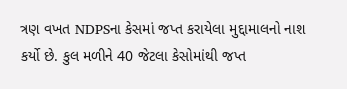ત્રણ વખત NDPSના કેસમાં જપ્ત કરાયેલા મુદ્દામાલનો નાશ કર્યો છે. કુલ મળીને 40 જેટલા કેસોમાંથી જપ્ત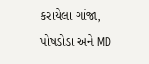કરાયેલા ગાંજા, પોષડોડા અને MD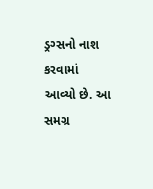ડ્રગ્સનો નાશ કરવામાં આવ્યો છે. આ સમગ્ર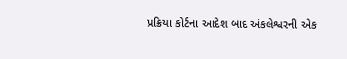પ્રક્રિયા કોર્ટના આદેશ બાદ અંકલેશ્વરની એક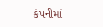કંપનીમાં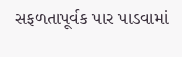સફળતાપૂર્વક પાર પાડવામાં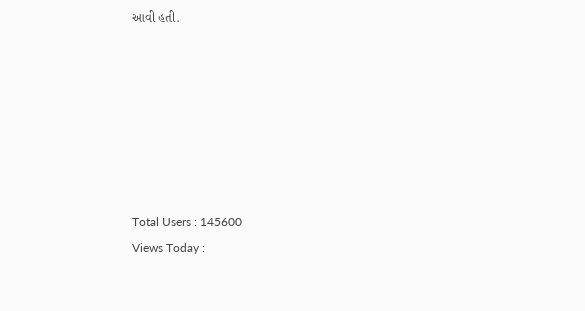આવી હતી.







Total Users : 145600
Views Today :